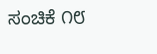ಸಂಚಿಕೆ ೧೮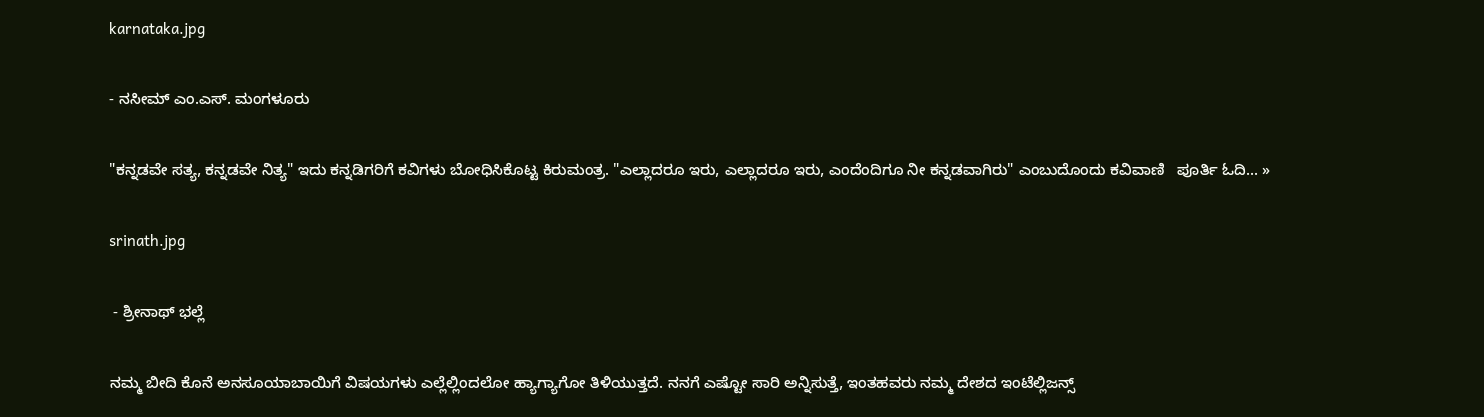karnataka.jpg

- ನಸೀಮ್ ಎಂ.ಎಸ್. ಮಂಗಳೂರು

"ಕನ್ನಡವೇ ಸತ್ಯ, ಕನ್ನಡವೇ ನಿತ್ಯ" ಇದು ಕನ್ನಡಿಗರಿಗೆ ಕವಿಗಳು ಬೋಧಿಸಿಕೊಟ್ಟ ಕಿರುಮಂತ್ರ. "ಎಲ್ಲಾದರೂ ಇರು, ಎಲ್ಲಾದರೂ ಇರು, ಎಂದೆಂದಿಗೂ ನೀ ಕನ್ನಡವಾಗಿರು" ಎಂಬುದೊಂದು ಕವಿವಾಣಿ   ಪೂರ್ತಿ ಓದಿ... »

srinath.jpg

 - ಶ್ರೀನಾಥ್ ಭಲ್ಲೆ

ನಮ್ಮ ಬೀದಿ ಕೊನೆ ಅನಸೂಯಾಬಾಯಿಗೆ ವಿಷಯಗಳು ಎಲ್ಲೆಲ್ಲಿಂದಲೋ ಹ್ಯಾಗ್ಯಾಗೋ ತಿಳಿಯುತ್ತದೆ. ನನಗೆ ಎಷ್ಟೋ ಸಾರಿ ಅನ್ನಿಸುತ್ತೆ, ಇಂತಹವರು ನಮ್ಮ ದೇಶದ ಇಂಟೆಲ್ಲಿಜನ್ಸ್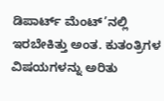ಡಿಪಾರ್ಟ್ ಮೆಂಟ್’ನಲ್ಲಿ ಇರಬೇಕಿತ್ತು ಅಂತ. ಕುತಂತ್ರಿಗಳ ವಿಷಯಗಳನ್ನು ಅರಿತು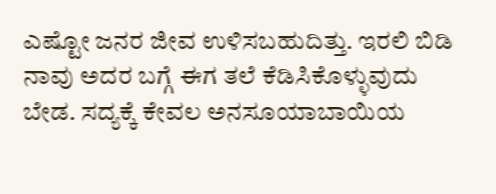ಎಷ್ಟೋ ಜನರ ಜೀವ ಉಳಿಸಬಹುದಿತ್ತು. ಇರಲಿ ಬಿಡಿ ನಾವು ಅದರ ಬಗ್ಗೆ ಈಗ ತಲೆ ಕೆಡಿಸಿಕೊಳ್ಳುವುದು ಬೇಡ. ಸದ್ಯಕ್ಕೆ ಕೇವಲ ಅನಸೂಯಾಬಾಯಿಯ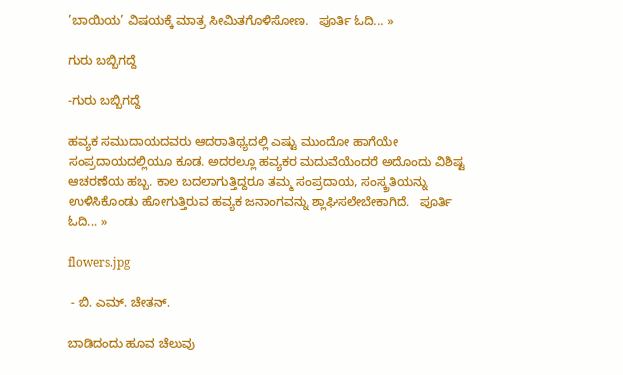’ಬಾಯಿಯ’ ವಿಷಯಕ್ಕೆ ಮಾತ್ರ ಸೀಮಿತಗೊಳಿಸೋಣ.   ಪೂರ್ತಿ ಓದಿ... »

ಗುರು ಬಬ್ಬಿಗದ್ದೆ

-ಗುರು ಬಬ್ಬಿಗದ್ದೆ

ಹವ್ಯಕ ಸಮುದಾಯದವರು ಆದರಾತಿಥ್ಯದಲ್ಲಿ ಎಷ್ಟು ಮುಂದೋ ಹಾಗೆಯೇ ಸಂಪ್ರದಾಯದಲ್ಲಿಯೂ ಕೂಡ. ಅದರಲ್ಲೂ ಹವ್ಯಕರ ಮದುವೆಯೆಂದರೆ ಅದೊಂದು ವಿಶಿಷ್ಟ ಆಚರಣೆಯ ಹಬ್ಬ. ಕಾಲ ಬದಲಾಗುತ್ತಿದ್ದರೂ ತಮ್ಮ ಸಂಪ್ರದಾಯ, ಸಂಸ್ಕ್ರತಿಯನ್ನು ಉಳಿಸಿಕೊಂಡು ಹೋಗುತ್ತಿರುವ ಹವ್ಯಕ ಜನಾಂಗವನ್ನು ಶ್ಲಾಘಿಸಲೇಬೇಕಾಗಿದೆ.   ಪೂರ್ತಿ ಓದಿ... »

flowers.jpg

 - ಬಿ. ಎಮ್. ಚೇತನ್.

ಬಾಡಿದಂದು ಹೂವ ಚೆಲುವು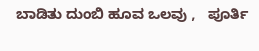ಬಾಡಿತು ದುಂಬಿ ಹೂವ ಒಲವು ,   ಪೂರ್ತಿ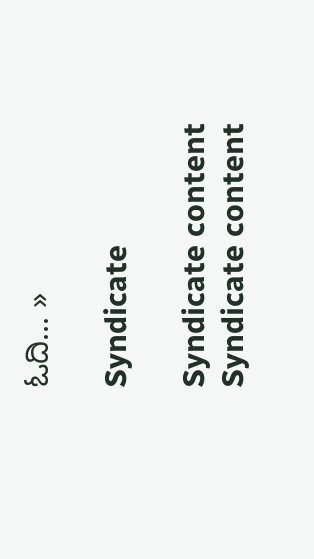ಓದಿ... »

Syndicate

Syndicate content
Syndicate content